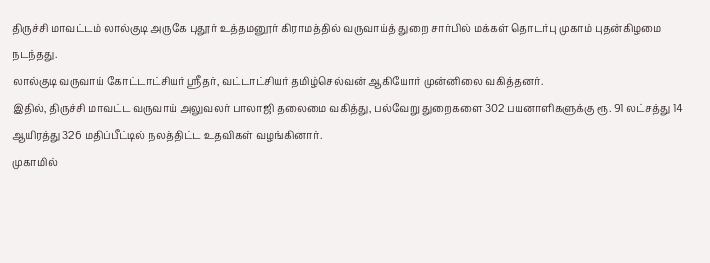திருச்சி மாவட்டம் லால்குடி அருகே புதூர் உத்தமனூர் கிராமத்தில் வருவாய்த் துறை சார்பில் மக்கள் தொடர்பு முகாம் புதன்கிழமை நடந்தது.
லால்குடி வருவாய் கோட்டாட்சியர் ஸ்ரீதர், வட்டாட்சியர் தமிழ்செல்வன் ஆகியோர் முன்னிலை வகித்தனர்.
இதில், திருச்சி மாவட்ட வருவாய் அலுவலர் பாலாஜி தலைமை வகித்து, பல்வேறு துறைகளை 302 பயனாளிகளுக்கு ரூ. 91 லட்சத்து 14 ஆயிரத்து 326 மதிப்பீட்டில் நலத்திட்ட உதவிகள் வழங்கினார்.
முகாமில்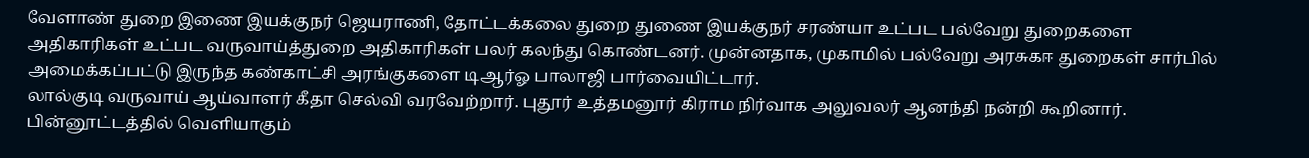வேளாண் துறை இணை இயக்குநர் ஜெயராணி, தோட்டக்கலை துறை துணை இயக்குநர் சரண்யா உட்பட பல்வேறு துறைகளை அதிகாரிகள் உட்பட வருவாய்த்துறை அதிகாரிகள் பலர் கலந்து கொண்டனர். முன்னதாக, முகாமில் பல்வேறு அரசுகஈ துறைகள் சார்பில் அமைக்கப்பட்டு இருந்த கண்காட்சி அரங்குகளை டிஆர்ஓ பாலாஜி பார்வையிட்டார்.
லால்குடி வருவாய் ஆய்வாளர் கீதா செல்வி வரவேற்றார். புதூர் உத்தமனூர் கிராம நிர்வாக அலுவலர் ஆனந்தி நன்றி கூறினார்.
பின்னூட்டத்தில் வெளியாகும்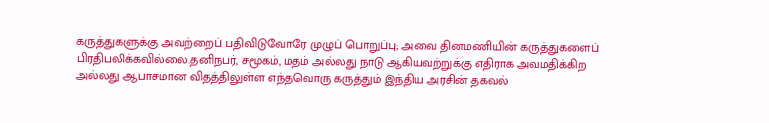கருத்துகளுக்கு அவற்றைப் பதிவிடுவோரே முழுப் பொறுப்பு; அவை தினமணியின் கருத்துகளைப் பிரதிபலிக்கவில்லை.தனிநபர், சமூகம், மதம் அல்லது நாடு ஆகியவற்றுக்கு எதிராக அவமதிக்கிற அல்லது ஆபாசமான விதத்திலுள்ள எந்தவொரு கருத்தும் இந்திய அரசின் தகவல்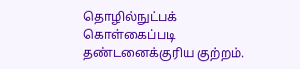தொழில்நுட்பக் கொள்கைப்படி தண்டனைக்குரிய குற்றம்.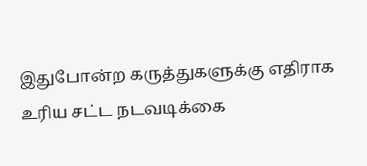இதுபோன்ற கருத்துகளுக்கு எதிராக உரிய சட்ட நடவடிக்கை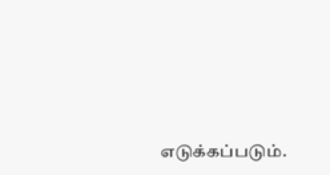எடுக்கப்படும்.